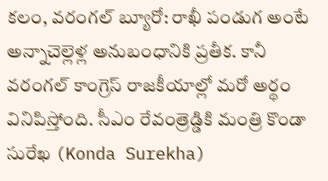కలం, వరంగల్ బ్యూరో: రాఖీ పండుగ అంటే అన్నాచెల్లెళ్ల అనుబంధానికి ప్రతీక. కానీ వరంగల్ కాంగ్రెస్ రాజకీయాల్లో మరో అర్థం వినిపిస్తోంది. సీఎం రేవంత్రెడ్డికి మంత్రి కొండా సురేఖ (Konda Surekha)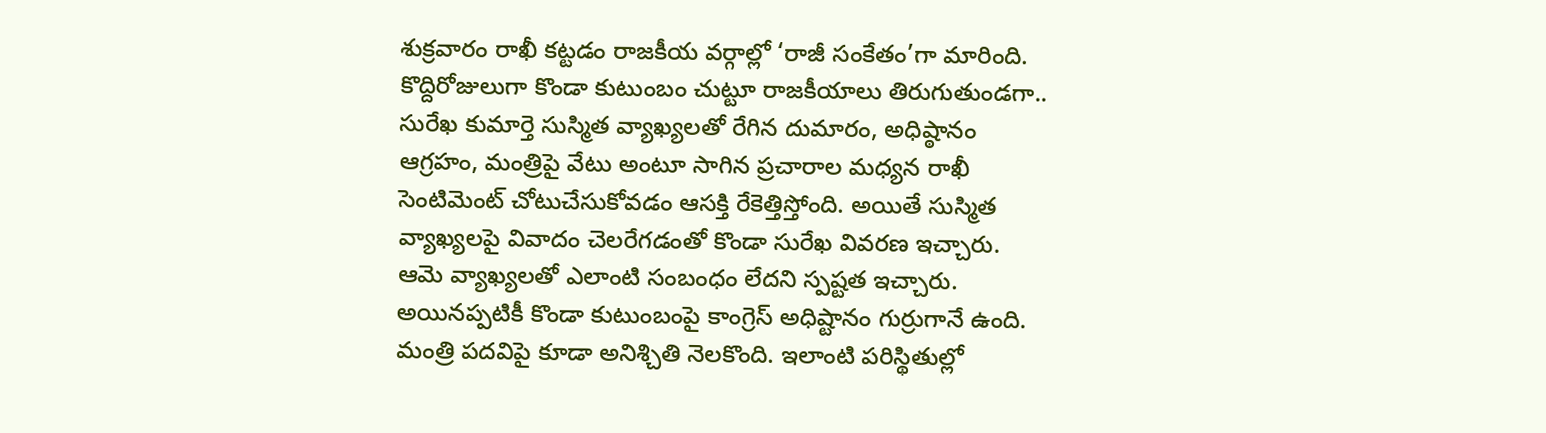శుక్రవారం రాఖీ కట్టడం రాజకీయ వర్గాల్లో ‘రాజీ సంకేతం’గా మారింది.
కొద్దిరోజులుగా కొండా కుటుంబం చుట్టూ రాజకీయాలు తిరుగుతుండగా.. సురేఖ కుమార్తె సుస్మిత వ్యాఖ్యలతో రేగిన దుమారం, అధిష్ఠానం ఆగ్రహం, మంత్రిపై వేటు అంటూ సాగిన ప్రచారాల మధ్యన రాఖీ సెంటిమెంట్ చోటుచేసుకోవడం ఆసక్తి రేకెత్తిస్తోంది. అయితే సుస్మిత వ్యాఖ్యలపై వివాదం చెలరేగడంతో కొండా సురేఖ వివరణ ఇచ్చారు. ఆమె వ్యాఖ్యలతో ఎలాంటి సంబంధం లేదని స్పష్టత ఇచ్చారు.
అయినప్పటికీ కొండా కుటుంబంపై కాంగ్రెస్ అధిష్టానం గుర్రుగానే ఉంది. మంత్రి పదవిపై కూడా అనిశ్చితి నెలకొంది. ఇలాంటి పరిస్థితుల్లో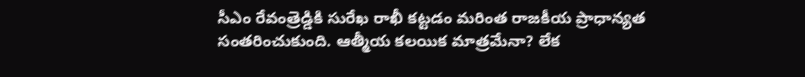సీఎం రేవంత్రెడ్డికి సురేఖ రాఖీ కట్టడం మరింత రాజకీయ ప్రాధాన్యత సంతరించుకుంది. ఆత్మీయ కలయిక మాత్రమేనా? లేక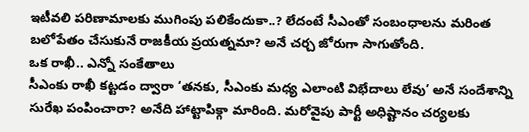ఇటీవలి పరిణామాలకు ముగింపు పలికేందుకా..? లేదంటే సీఎంతో సంబంధాలను మరింత బలోపేతం చేసుకునే రాజకీయ ప్రయత్నమా? అనే చర్చ జోరుగా సాగుతోంది.
ఒక రాఖీ.. ఎన్నో సంకేతాలు
సీఎంకు రాఖీ కట్టడం ద్వారా ‘తనకు, సీఎంకు మధ్య ఎలాంటి విభేదాలు లేవు’ అనే సందేశాన్ని సురేఖ పంపించారా? అనేది హాట్టాపిక్గా మారింది. మరోవైపు పార్టీ అధిష్టానం చర్యలకు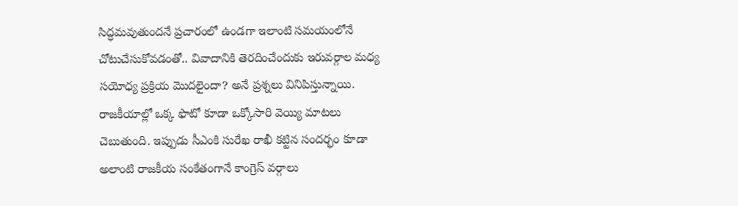సిద్ధమవుతుందనే ప్రచారంలో ఉండగా ఇలాంటి సమయంలోనే చోటుచేసుకోవడంతో.. వివాదానికి తెరదించేందుకు ఇరువర్గాల మధ్య సయోధ్య ప్రక్రియ మొదలైందా? అనే ప్రశ్నలు వినిపిస్తున్నాయి. రాజకీయాల్లో ఒక్క ఫొటో కూడా ఒక్కోసారి వెయ్యి మాటలు చెబుతుంది. ఇప్పుడు సీఎంకి సురేఖ రాఖీ కట్టిన సందర్భం కూడా అలాంటి రాజకీయ సంకేతంగానే కాంగ్రెస్ వర్గాలు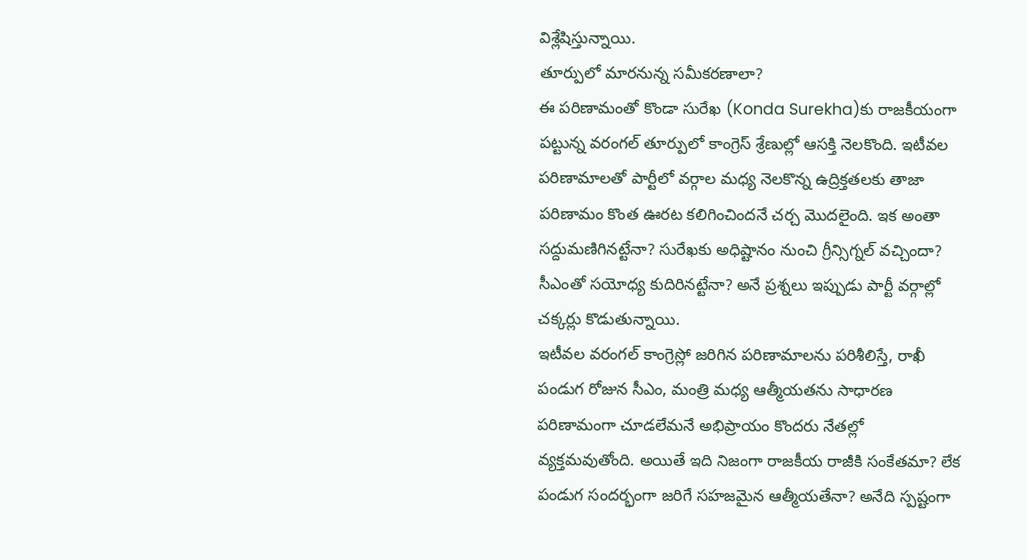విశ్లేషిస్తున్నాయి.
తూర్పులో మారనున్న సమీకరణాలా?
ఈ పరిణామంతో కొండా సురేఖ (Konda Surekha)కు రాజకీయంగా పట్టున్న వరంగల్ తూర్పులో కాంగ్రెస్ శ్రేణుల్లో ఆసక్తి నెలకొంది. ఇటీవల పరిణామాలతో పార్టీలో వర్గాల మధ్య నెలకొన్న ఉద్రిక్తతలకు తాజా పరిణామం కొంత ఊరట కలిగించిందనే చర్చ మొదలైంది. ఇక అంతా సద్దుమణిగినట్టేనా? సురేఖకు అధిష్టానం నుంచి గ్రీన్సిగ్నల్ వచ్చిందా? సీఎంతో సయోధ్య కుదిరినట్టేనా? అనే ప్రశ్నలు ఇప్పుడు పార్టీ వర్గాల్లో చక్కర్లు కొడుతున్నాయి.
ఇటీవల వరంగల్ కాంగ్రెస్లో జరిగిన పరిణామాలను పరిశీలిస్తే, రాఖీ పండుగ రోజున సీఎం, మంత్రి మధ్య ఆత్మీయతను సాధారణ పరిణామంగా చూడలేమనే అభిప్రాయం కొందరు నేతల్లో వ్యక్తమవుతోంది. అయితే ఇది నిజంగా రాజకీయ రాజీకి సంకేతమా? లేక పండుగ సందర్భంగా జరిగే సహజమైన ఆత్మీయతేనా? అనేది స్పష్టంగా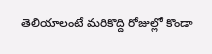తెలియాలంటే మరికొద్ది రోజుల్లో కొండా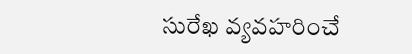సురేఖ వ్యవహరించే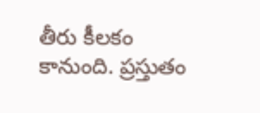తీరు కీలకం కానుంది. ప్రస్తుతం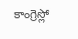కాంగ్రెస్లో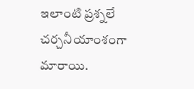ఇలాంటి ప్రశ్నలే చర్చనీయాంశంగా మారాయి.